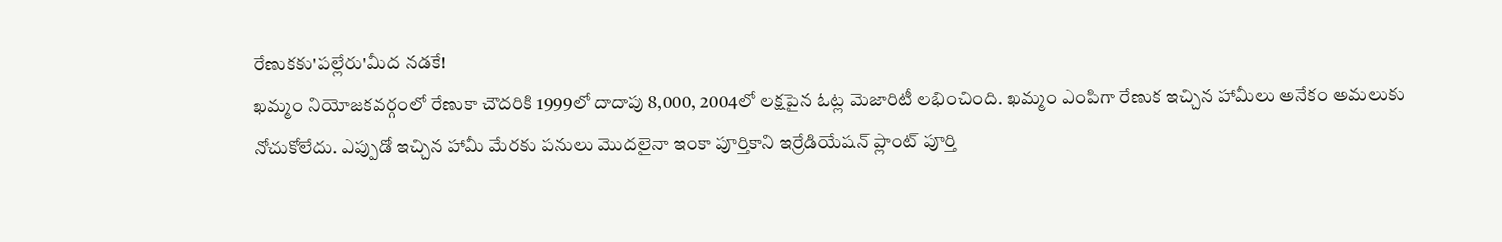రేణుకకు'పల్లేరు'మీద నడకే!
ఖమ్మం నియోజకవర్గంలో రేణుకా చౌదరికి 1999లో దాదాపు 8,000, 2004లో లక్షపైన ఓట్ల మెజారిటీ లభించింది. ఖమ్మం ఎంపిగా రేణుక ఇచ్చిన హామీలు అనేకం అమలుకు నోచుకోలేదు. ఎప్పుడో ఇచ్చిన హామీ మేరకు పనులు మొదలైనా ఇంకా పూర్తికాని ఇర్రేడియేషన్ ప్లాంట్ పూర్తి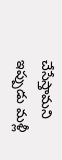చేసేస్తామని ఇప్పుడు మళ్లీ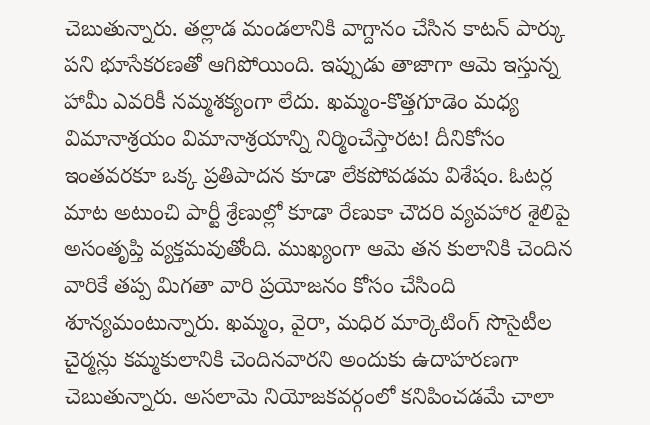చెబుతున్నారు. తల్లాడ మండలానికి వాగ్దానం చేసిన కాటన్ పార్కు పని భూసేకరణతో ఆగిపోయింది. ఇప్పుడు తాజాగా ఆమె ఇస్తున్న హామీ ఎవరికీ నమ్మశక్యంగా లేదు. ఖమ్మం-కొత్తగూడెం మధ్య విమానాశ్రయం విమానాశ్రయాన్ని నిర్మించేస్తారట! దీనికోసం ఇంతవరకూ ఒక్క ప్రతిపాదన కూడా లేకపోవడమ విశేషం. ఓటర్ల మాట అటుంచి పార్టీ శ్రేణుల్లో కూడా రేణుకా చౌదరి వ్యవహార శైలిపై అసంతృప్తి వ్యక్తమవుతోంది. ముఖ్యంగా ఆమె తన కులానికి చెందిన వారికే తప్ప మిగతా వారి ప్రయోజనం కోసం చేసింది శూన్యమంటున్నారు. ఖమ్మం, వైరా, మధిర మార్కెటింగ్ సొసైటీల చైర్మన్లు కమ్మకులానికి చెందినవారని అందుకు ఉదాహరణగా చెబుతున్నారు. అసలామె నియోజకవర్గంలో కనిపించడమే చాలా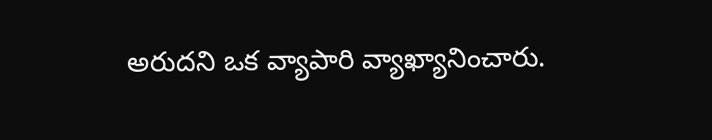అరుదని ఒక వ్యాపారి వ్యాఖ్యానించారు.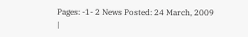Pages: -1- 2 News Posted: 24 March, 2009
|